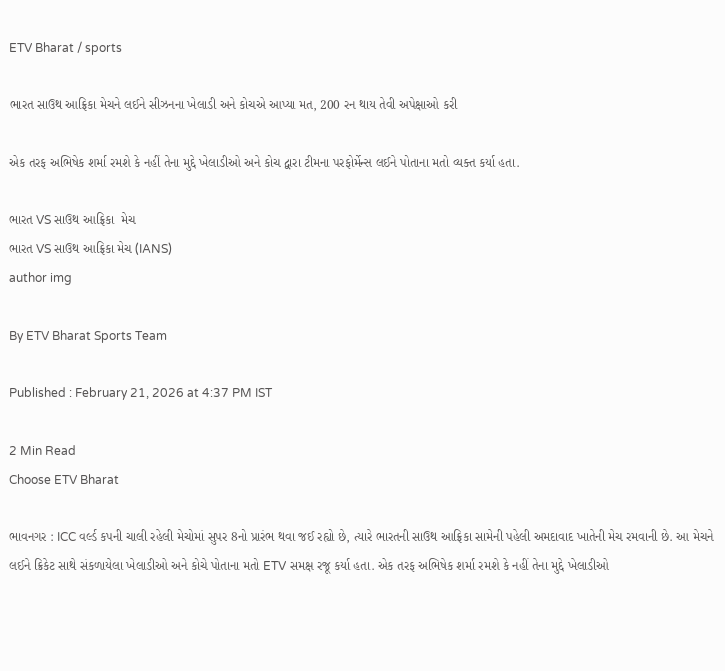ETV Bharat / sports

ભારત સાઉથ આફ્રિકા મેચને લઈને સીઝનના ખેલાડી અને કોચએ આપ્યા મત, 200 રન થાય તેવી અપેક્ષાઓ કરી

એક તરફ અભિષેક શર્મા રમશે કે નહીં તેના મુદ્દે ખેલાડીઓ અને કોચ દ્વારા ટીમના પરફોર્મેન્સ લઈને પોતાના મતો વ્યક્ત કર્યા હતા.

ભારત VS સાઉથ આફ્રિકા  મેચ
ભારત VS સાઉથ આફ્રિકા મેચ (IANS)
author img

By ETV Bharat Sports Team

Published : February 21, 2026 at 4:37 PM IST

2 Min Read
Choose ETV Bharat

ભાવનગર : ICC વર્લ્ડ કપની ચાલી રહેલી મેચોમાં સુપર 8નો પ્રારંભ થવા જઈ રહ્યો છે, ત્યારે ભારતની સાઉથ આફ્રિકા સામેની પહેલી અમદાવાદ ખાતેની મેચ રમવાની છે. આ મેચને લઈને ક્રિકેટ સાથે સંકળાયેલા ખેલાડીઓ અને કોચે પોતાના મતો ETV સમક્ષ રજૂ કર્યા હતા. એક તરફ અભિષેક શર્મા રમશે કે નહીં તેના મુદ્દે ખેલાડીઓ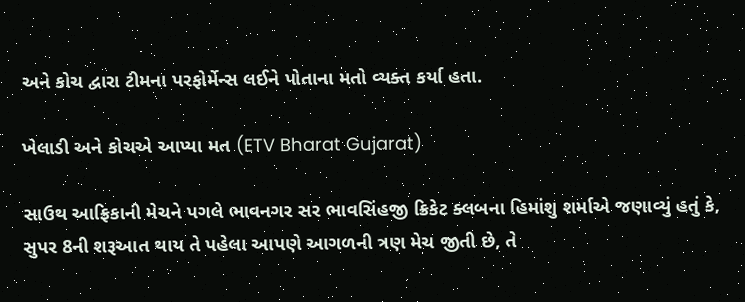અને કોચ દ્વારા ટીમના પરફોર્મેન્સ લઈને પોતાના મતો વ્યક્ત કર્યા હતા.

ખેલાડી અને કોચએ આપ્યા મત (ETV Bharat Gujarat)

સાઉથ આફ્રિકાની મેચને પગલે ભાવનગર સર ભાવસિંહજી ક્રિકેટ ક્લબના હિમાંશુ શર્માએ જણાવ્યું હતું કે, સુપર 8ની શરૂઆત થાય તે પહેલા આપણે આગળની ત્રણ મેચ જીતી છે, તે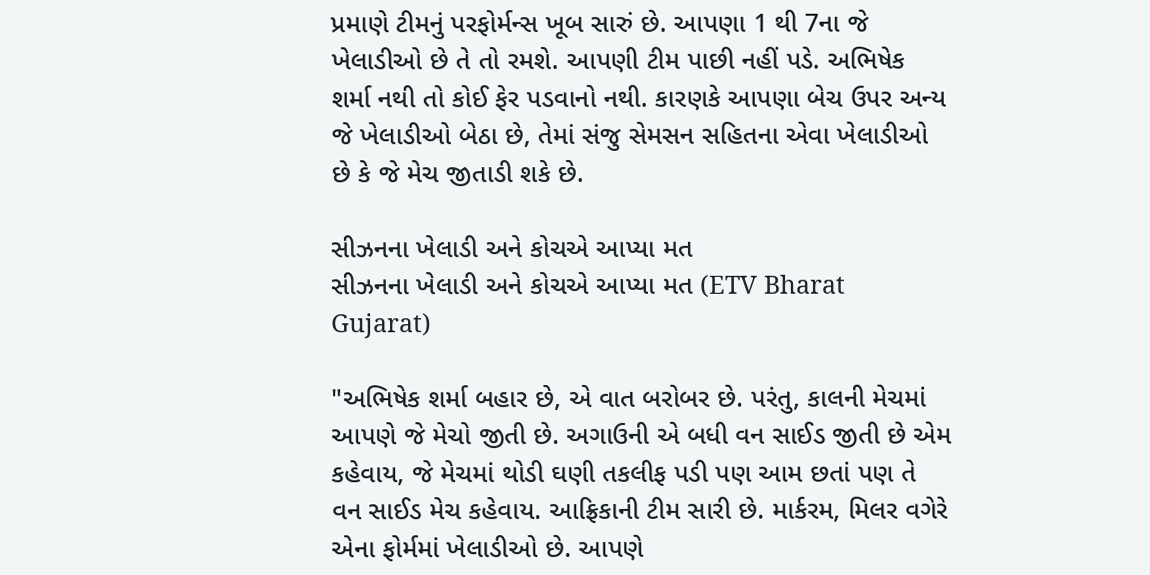પ્રમાણે ટીમનું પરફોર્મન્સ ખૂબ સારું છે. આપણા 1 થી 7ના જે ખેલાડીઓ છે તે તો રમશે. આપણી ટીમ પાછી નહીં પડે. અભિષેક શર્મા નથી તો કોઈ ફેર પડવાનો નથી. કારણકે આપણા બેચ ઉપર અન્ય જે ખેલાડીઓ બેઠા છે, તેમાં સંજુ સેમસન સહિતના એવા ખેલાડીઓ છે કે જે મેચ જીતાડી શકે છે.

સીઝનના ખેલાડી અને કોચએ આપ્યા મત
સીઝનના ખેલાડી અને કોચએ આપ્યા મત (ETV Bharat Gujarat)

"અભિષેક શર્મા બહાર છે, એ વાત બરોબર છે. પરંતુ, કાલની મેચમાં આપણે જે મેચો જીતી છે. અગાઉની એ બધી વન સાઈડ જીતી છે એમ કહેવાય, જે મેચમાં થોડી ઘણી તકલીફ પડી પણ આમ છતાં પણ તે વન સાઈડ મેચ કહેવાય. આફ્રિકાની ટીમ સારી છે. માર્કરમ, મિલર વગેરે એના ફોર્મમાં ખેલાડીઓ છે. આપણે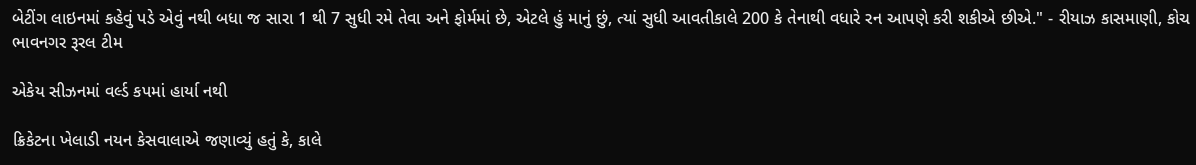બેટીંગ લાઇનમાં કહેવું પડે એવું નથી બધા જ સારા 1 થી 7 સુધી રમે તેવા અને ફોર્મમાં છે, એટલે હું માનું છું, ત્યાં સુધી આવતીકાલે 200 કે તેનાથી વધારે રન આપણે કરી શકીએ છીએ." - રીયાઝ કાસમાણી, કોચ ભાવનગર રૂરલ ટીમ

એકેય સીઝનમાં વર્લ્ડ કપમાં હાર્યા નથી

ક્રિકેટના ખેલાડી નયન કેસવાલાએ જણાવ્યું હતું કે, કાલે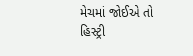મેચમાં જોઈએ તો હિસ્ટ્રી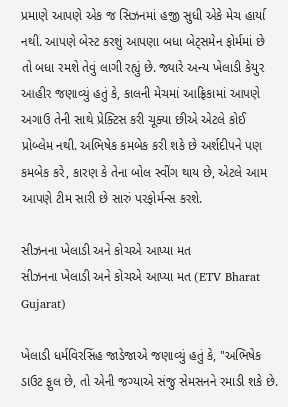પ્રમાણે આપણે એક જ સિઝનમાં હજી સુધી એકે મેચ હાર્યા નથી. આપણે બેસ્ટ કરશું આપણા બધા બેટ્સમેન ફોર્મમાં છે તો બધા રમશે તેવું લાગી રહ્યું છે. જ્યારે અન્ય ખેલાડી કેયુર આહીર જણાવ્યું હતું કે, કાલની મેચમાં આફ્રિકામાં આપણે અગાઉ તેની સાથે પ્રેક્ટિસ કરી ચૂક્યા છીએ એટલે કોઈ પ્રોબ્લેમ નથી. અભિષેક કમબેક કરી શકે છે અર્શદીપને પણ કમબેક કરે, કારણ કે તેના બોલ સ્વીંગ થાય છે, એટલે આમ આપણે ટીમ સારી છે સારું પરફોર્મન્સ કરશે.

સીઝનના ખેલાડી અને કોચએ આપ્યા મત
સીઝનના ખેલાડી અને કોચએ આપ્યા મત (ETV Bharat Gujarat)

ખેલાડી ધર્મવિરસિંહ જાડેજાએ જણાવ્યું હતું કે, "અભિષેક ડાઉટ ફુલ છે, તો એની જગ્યાએ સંજુ સેમસનને રમાડી શકે છે.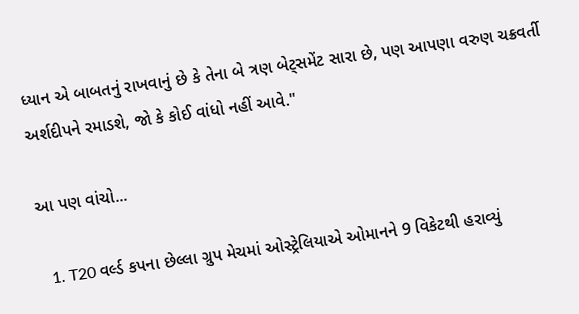ધ્યાન એ બાબતનું રાખવાનું છે કે તેના બે ત્રણ બેટ્સમેંટ સારા છે, પણ આપણા વરુણ ચક્રવર્તી અર્શદીપને રમાડશે, જો કે કોઈ વાંધો નહીં આવે."

આ પણ વાંચો...

  1. T20 વર્લ્ડ કપના છેલ્લા ગ્રુપ મેચમાં ઓસ્ટ્રેલિયાએ ઓમાનને 9 વિકેટથી હરાવ્યું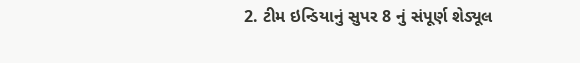2. ટીમ ઇન્ડિયાનું સુપર 8 નું સંપૂર્ણ શેડ્યૂલ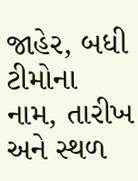જાહેર, બધી ટીમોના નામ, તારીખ અને સ્થળ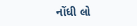નોંધી લો